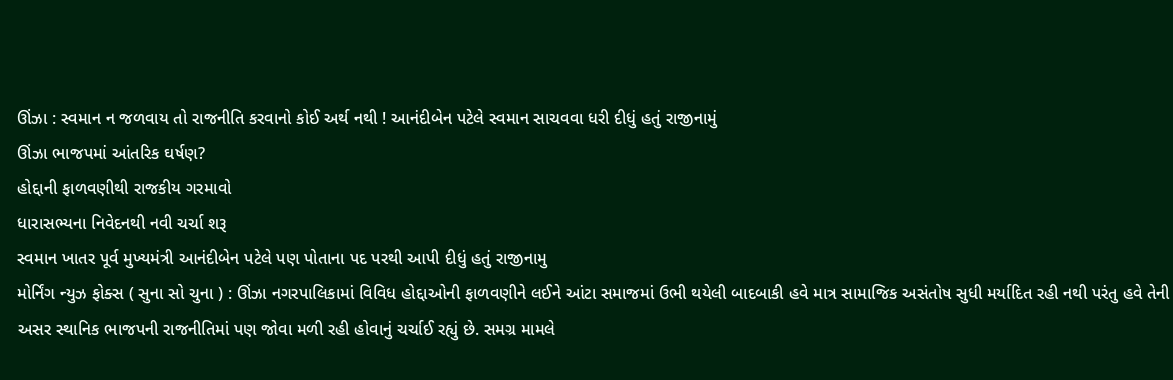ઊંઝા : સ્વમાન ન જળવાય તો રાજનીતિ કરવાનો કોઈ અર્થ નથી ! આનંદીબેન પટેલે સ્વમાન સાચવવા ધરી દીધું હતું રાજીનામું
ઊંઝા ભાજપમાં આંતરિક ઘર્ષણ?
હોદ્દાની ફાળવણીથી રાજકીય ગરમાવો
ધારાસભ્યના નિવેદનથી નવી ચર્ચા શરૂ
સ્વમાન ખાતર પૂર્વ મુખ્યમંત્રી આનંદીબેન પટેલે પણ પોતાના પદ પરથી આપી દીધું હતું રાજીનામુ
મોર્નિંગ ન્યુઝ ફોક્સ ( સુના સો ચુના ) : ઊંઝા નગરપાલિકામાં વિવિધ હોદ્દાઓની ફાળવણીને લઈને આંટા સમાજમાં ઉભી થયેલી બાદબાકી હવે માત્ર સામાજિક અસંતોષ સુધી મર્યાદિત રહી નથી પરંતુ હવે તેની અસર સ્થાનિક ભાજપની રાજનીતિમાં પણ જોવા મળી રહી હોવાનું ચર્ચાઈ રહ્યું છે. સમગ્ર મામલે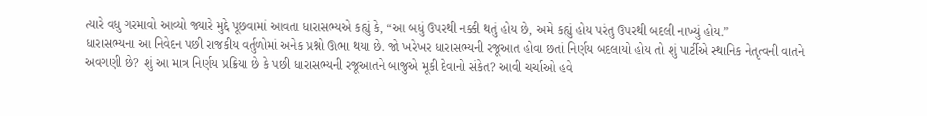ત્યારે વધુ ગરમાવો આવ્યો જ્યારે મુદ્દે પૂછવામાં આવતા ધારાસભ્યએ કહ્યું કે, “આ બધું ઉપરથી નક્કી થતું હોય છે, અમે કહ્યું હોય પરંતુ ઉપરથી બદલી નાખ્યું હોય.”
ધારાસભ્યના આ નિવેદન પછી રાજકીય વર્તુળોમાં અનેક પ્રશ્નો ઊભા થયા છે. જો ખરેખર ધારાસભ્યની રજૂઆત હોવા છતાં નિર્ણય બદલાયો હોય તો શું પાર્ટીએ સ્થાનિક નેતૃત્વની વાતને અવગણી છે? શું આ માત્ર નિર્ણય પ્રક્રિયા છે કે પછી ધારાસભ્યની રજૂઆતને બાજુએ મૂકી દેવાનો સંકેત? આવી ચર્ચાઓ હવે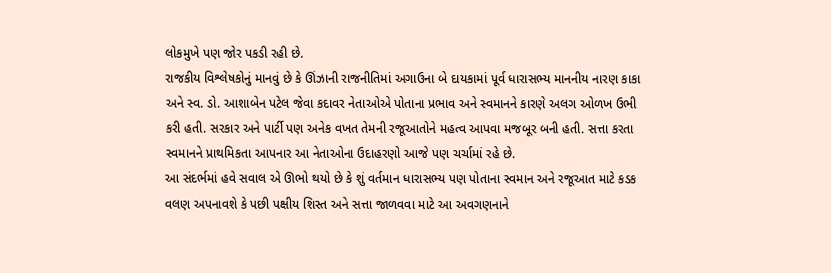લોકમુખે પણ જોર પકડી રહી છે.
રાજકીય વિશ્લેષકોનું માનવું છે કે ઊંઝાની રાજનીતિમાં અગાઉના બે દાયકામાં પૂર્વ ધારાસભ્ય માનનીય નારણ કાકા અને સ્વ. ડો. આશાબેન પટેલ જેવા કદાવર નેતાઓએ પોતાના પ્રભાવ અને સ્વમાનને કારણે અલગ ઓળખ ઉભી કરી હતી. સરકાર અને પાર્ટી પણ અનેક વખત તેમની રજૂઆતોને મહત્વ આપવા મજબૂર બની હતી. સત્તા કરતા સ્વમાનને પ્રાથમિકતા આપનાર આ નેતાઓના ઉદાહરણો આજે પણ ચર્ચામાં રહે છે.
આ સંદર્ભમાં હવે સવાલ એ ઊભો થયો છે કે શું વર્તમાન ધારાસભ્ય પણ પોતાના સ્વમાન અને રજૂઆત માટે કડક વલણ અપનાવશે કે પછી પક્ષીય શિસ્ત અને સત્તા જાળવવા માટે આ અવગણનાને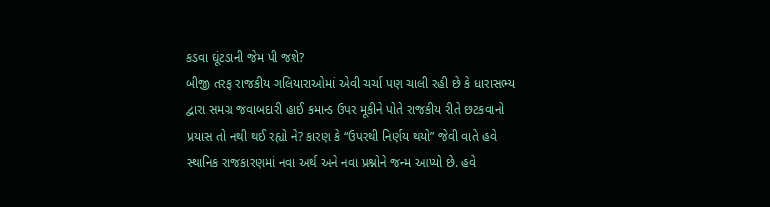કડવા ઘૂંટડાની જેમ પી જશે?
બીજી તરફ રાજકીય ગલિયારાઓમાં એવી ચર્ચા પણ ચાલી રહી છે કે ધારાસભ્ય દ્વારા સમગ્ર જવાબદારી હાઈ કમાન્ડ ઉપર મૂકીને પોતે રાજકીય રીતે છટકવાનો પ્રયાસ તો નથી થઈ રહ્યો ને? કારણ કે “ઉપરથી નિર્ણય થયો” જેવી વાતે હવે સ્થાનિક રાજકારણમાં નવા અર્થ અને નવા પ્રશ્નોને જન્મ આપ્યો છે. હવે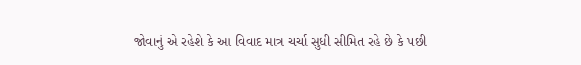જોવાનું એ રહેશે કે આ વિવાદ માત્ર ચર્ચા સુધી સીમિત રહે છે કે પછી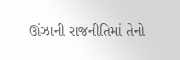ઊંઝાની રાજનીતિમાં તેનો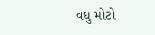વધુ મોટો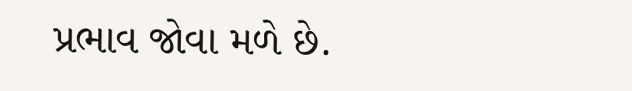પ્રભાવ જોવા મળે છે.